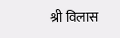श्री विलास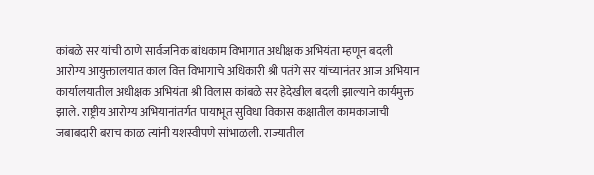कांबळे सर यांची ठाणे सार्वजनिक बांधकाम विभागात अधीक्षक अभियंता म्हणून बदली
आरोग्य आयुक्तालयात काल वित्त विभागाचे अधिकारी श्री पतंगे सर यांच्यानंतर आज अभियान कार्यालयातील अधीक्षक अभियंता श्री विलास कांबळे सर हेदेखील बदली झाल्याने कार्यमुक्त झाले. राष्ट्रीय आरोग्य अभियानांतर्गत पायाभूत सुविधा विकास कक्षातील कामकाजाची जबाबदारी बराच काळ त्यांनी यशस्वीपणे सांभाळली. राज्यातील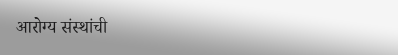आरोग्य संस्थांची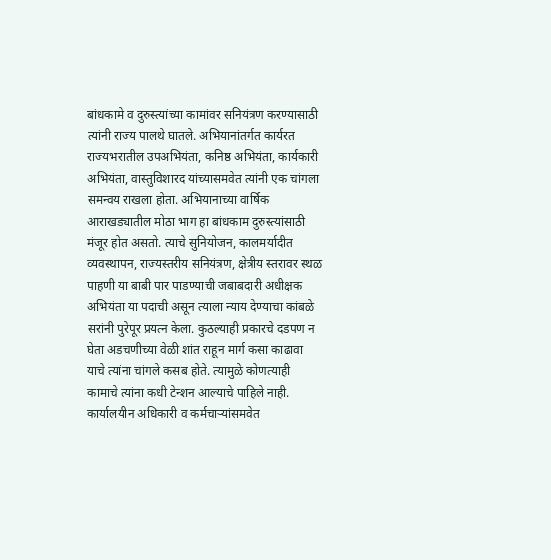बांधकामे व दुरुस्त्यांच्या कामांवर सनियंत्रण करण्यासाठी त्यांनी राज्य पालथे घातले. अभियानांतर्गत कार्यरत राज्यभरातील उपअभियंता, कनिष्ठ अभियंता, कार्यकारी अभियंता, वास्तुविशारद यांच्यासमवेत त्यांनी एक चांगला समन्वय राखला होता. अभियानाच्या वार्षिक आराखड्यातील मोठा भाग हा बांधकाम दुरुस्त्यांसाठी मंजूर होत असतो. त्याचे सुनियोजन, कालमर्यादीत व्यवस्थापन, राज्यस्तरीय सनियंत्रण, क्षेत्रीय स्तरावर स्थळ पाहणी या बाबी पार पाडण्याची जबाबदारी अधीक्षक अभियंता या पदाची असून त्याला न्याय देण्याचा कांबळे सरांनी पुरेपूर प्रयत्न केला. कुठल्याही प्रकारचे दडपण न घेता अडचणीच्या वेळी शांत राहून मार्ग कसा काढावा याचे त्यांना चांगले कसब होते. त्यामुळे कोणत्याही कामाचे त्यांना कधी टेन्शन आल्याचे पाहिले नाही. कार्यालयीन अधिकारी व कर्मचाऱ्यांसमवेत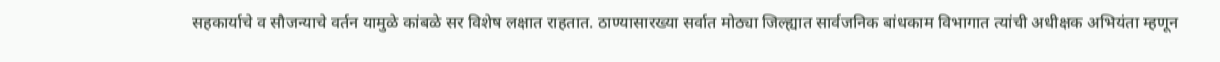सहकार्याचे व सौजन्याचे वर्तन यामुळे कांबळे सर विशेष लक्षात राहतात. ठाण्यासारख्या सर्वात मोठ्या जिल्ह्यात सार्वजनिक बांधकाम विभागात त्यांची अधीक्षक अभियंता म्हणून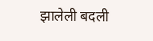झालेली बदली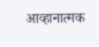आव्हानात्मक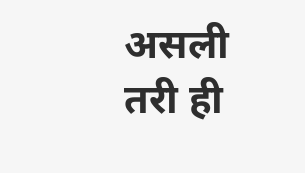असली तरी ही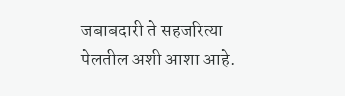जबाबदारी ते सहजरित्या पेलतील अशी आशा आहे.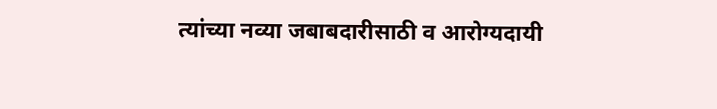त्यांच्या नव्या जबाबदारीसाठी व आरोग्यदायी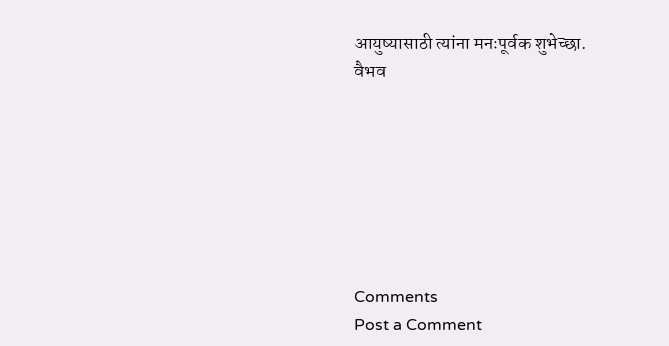आयुष्यासाठी त्यांना मनःपूर्वक शुभेच्छा.
वैभव







Comments
Post a Comment